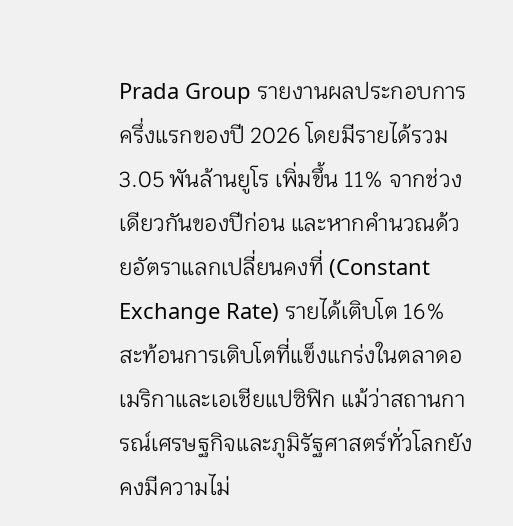Prada Group รายงานผลประกอบการครึ่งแรกของปี 2026 โดยมีรายได้รวม 3.05 พันล้านยูโร เพิ่มขึ้น 11% จากช่วงเดียวกันของปีก่อน และหากคำนวณด้วยอัตราแลกเปลี่ยนคงที่ (Constant Exchange Rate) รายได้เติบโต 16% สะท้อนการเติบโตที่แข็งแกร่งในตลาดอเมริกาและเอเชียแปซิฟิก แม้ว่าสถานการณ์เศรษฐกิจและภูมิรัฐศาสตร์ทั่วโลกยังคงมีความไม่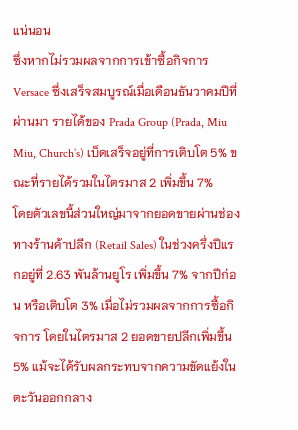แน่นอน
ซึ่งหากไม่รวมผลจากการเข้าซื้อกิจการ Versace ซึ่งเสร็จสมบูรณ์เมื่อเดือนธันวาคมปีที่ผ่านมา รายได้ของ Prada Group (Prada, Miu Miu, Church’s) เบ็ดเสร็จอยู่ที่การเติบโต 5% ขณะที่รายได้รวมในไตรมาส 2 เพิ่มขึ้น 7%
โดยตัวเลขนี้ส่วนใหญ่มาจากยอดขายผ่านช่องทางร้านค้าปลีก (Retail Sales) ในช่วงครึ่งปีแรกอยู่ที่ 2.63 พันล้านยูโร เพิ่มขึ้น 7% จากปีก่อน หรือเติบโต 3% เมื่อไม่รวมผลจากการซื้อกิจการ โดยในไตรมาส 2 ยอดขายปลีกเพิ่มขึ้น 5% แม้จะได้รับผลกระทบจากความขัดแย้งในตะวันออกกลาง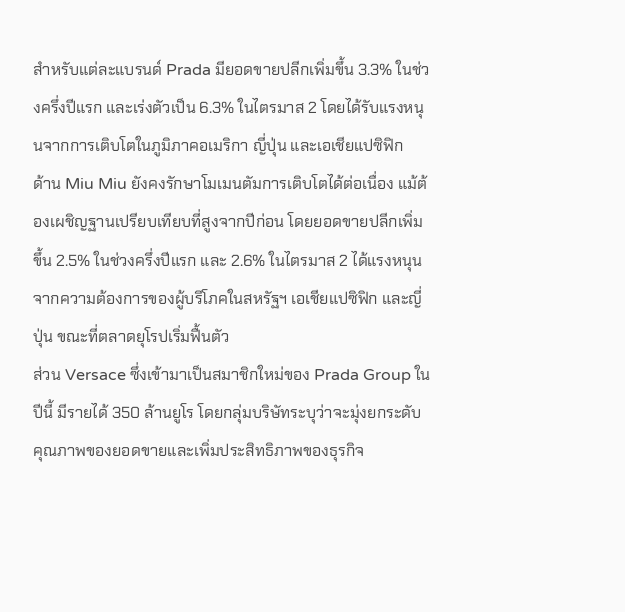สำหรับแต่ละแบรนด์ Prada มียอดขายปลีกเพิ่มขึ้น 3.3% ในช่วงครึ่งปีแรก และเร่งตัวเป็น 6.3% ในไตรมาส 2 โดยได้รับแรงหนุนจากการเติบโตในภูมิภาคอเมริกา ญี่ปุ่น และเอเชียแปซิฟิก
ด้าน Miu Miu ยังคงรักษาโมเมนตัมการเติบโตได้ต่อเนื่อง แม้ต้องเผชิญฐานเปรียบเทียบที่สูงจากปีก่อน โดยยอดขายปลีกเพิ่มขึ้น 2.5% ในช่วงครึ่งปีแรก และ 2.6% ในไตรมาส 2 ได้แรงหนุนจากความต้องการของผู้บริโภคในสหรัฐฯ เอเชียแปซิฟิก และญี่ปุ่น ขณะที่ตลาดยุโรปเริ่มฟื้นตัว
ส่วน Versace ซึ่งเข้ามาเป็นสมาชิกใหม่ของ Prada Group ในปีนี้ มีรายได้ 350 ล้านยูโร โดยกลุ่มบริษัทระบุว่าจะมุ่งยกระดับคุณภาพของยอดขายและเพิ่มประสิทธิภาพของธุรกิจ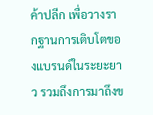ค้าปลีก เพื่อวางรากฐานการเติบโตของแบรนด์ในระยะยาว รวมถึงการมาถึงข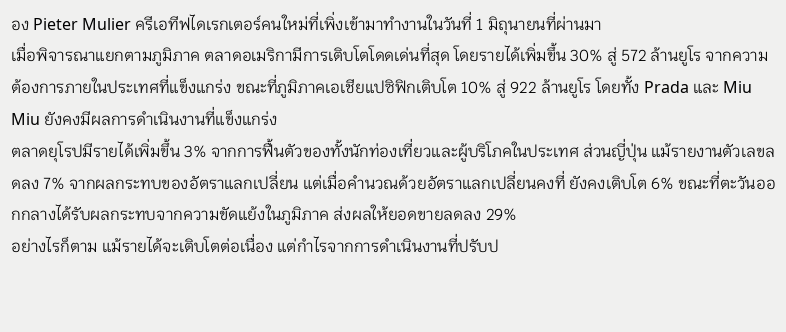อง Pieter Mulier ครีเอทีฟไดเรกเตอร์คนใหม่ที่เพิ่งเข้ามาทำงานในวันที่ 1 มิถุนายนที่ผ่านมา
เมื่อพิจารณาแยกตามภูมิภาค ตลาดอเมริกามีการเติบโตโดดเด่นที่สุด โดยรายได้เพิ่มขึ้น 30% สู่ 572 ล้านยูโร จากความต้องการภายในประเทศที่แข็งแกร่ง ขณะที่ภูมิภาคเอเชียแปซิฟิกเติบโต 10% สู่ 922 ล้านยูโร โดยทั้ง Prada และ Miu Miu ยังคงมีผลการดำเนินงานที่แข็งแกร่ง
ตลาดยุโรปมีรายได้เพิ่มขึ้น 3% จากการฟื้นตัวของทั้งนักท่องเที่ยวและผู้บริโภคในประเทศ ส่วนญี่ปุ่น แม้รายงานตัวเลขลดลง 7% จากผลกระทบของอัตราแลกเปลี่ยน แต่เมื่อคำนวณด้วยอัตราแลกเปลี่ยนคงที่ ยังคงเติบโต 6% ขณะที่ตะวันออกกลางได้รับผลกระทบจากความขัดแย้งในภูมิภาค ส่งผลให้ยอดขายลดลง 29%
อย่างไรก็ตาม แม้รายได้จะเติบโตต่อเนื่อง แต่กำไรจากการดำเนินงานที่ปรับป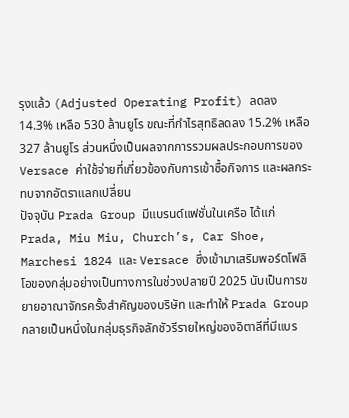รุงแล้ว (Adjusted Operating Profit) ลดลง 14.3% เหลือ 530 ล้านยูโร ขณะที่กำไรสุทธิลดลง 15.2% เหลือ 327 ล้านยูโร ส่วนหนึ่งเป็นผลจากการรวมผลประกอบการของ Versace ค่าใช้จ่ายที่เกี่ยวข้องกับการเข้าซื้อกิจการ และผลกระทบจากอัตราแลกเปลี่ยน
ปัจจุบัน Prada Group มีแบรนด์แฟชั่นในเครือ ได้แก่ Prada, Miu Miu, Church’s, Car Shoe, Marchesi 1824 และ Versace ซึ่งเข้ามาเสริมพอร์ตโฟลิโอของกลุ่มอย่างเป็นทางการในช่วงปลายปี 2025 นับเป็นการขยายอาณาจักรครั้งสำคัญของบริษัท และทำให้ Prada Group กลายเป็นหนึ่งในกลุ่มธุรกิจลักชัวรีรายใหญ่ของอิตาลีที่มีแบร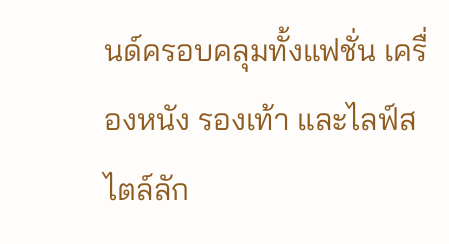นด์ครอบคลุมทั้งแฟชั่น เครื่องหนัง รองเท้า และไลฟ์สไตล์ลัก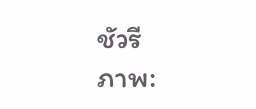ชัวรี
ภาพ: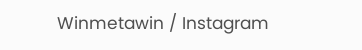Winmetawin / Instagram